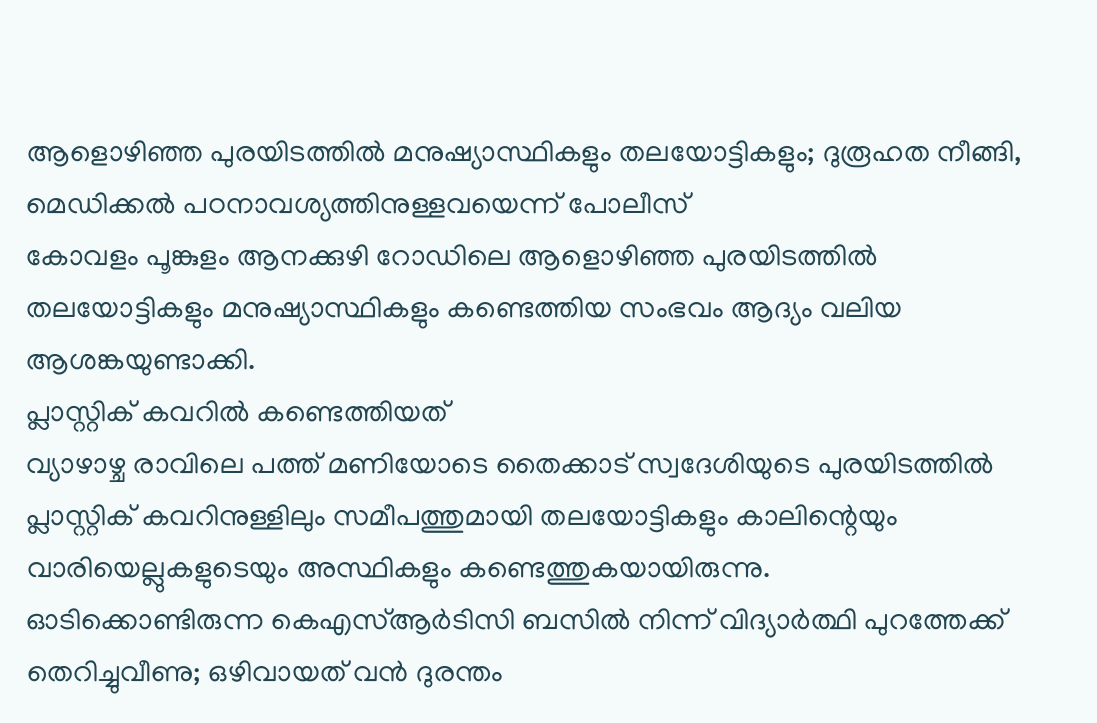ആളൊഴിഞ്ഞ പുരയിടത്തിൽ മനുഷ്യാസ്ഥികളും തലയോട്ടികളും; ദുരൂഹത നീങ്ങി, മെഡിക്കൽ പഠനാവശ്യത്തിനുള്ളവയെന്ന് പോലീസ്
കോവളം പൂങ്കുളം ആനക്കുഴി റോഡിലെ ആളൊഴിഞ്ഞ പുരയിടത്തിൽ തലയോട്ടികളും മനുഷ്യാസ്ഥികളും കണ്ടെത്തിയ സംഭവം ആദ്യം വലിയ ആശങ്കയുണ്ടാക്കി.
പ്ലാസ്റ്റിക് കവറിൽ കണ്ടെത്തിയത്
വ്യാഴാഴ്ച രാവിലെ പത്ത് മണിയോടെ തൈക്കാട് സ്വദേശിയുടെ പുരയിടത്തിൽ പ്ലാസ്റ്റിക് കവറിനുള്ളിലും സമീപത്തുമായി തലയോട്ടികളും കാലിന്റെയും വാരിയെല്ലുകളുടെയും അസ്ഥികളും കണ്ടെത്തുകയായിരുന്നു.
ഓടിക്കൊണ്ടിരുന്ന കെഎസ്ആർടിസി ബസിൽ നിന്ന് വിദ്യാർത്ഥി പുറത്തേക്ക് തെറിച്ചുവീണു; ഒഴിവായത് വൻ ദുരന്തം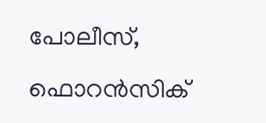പോലീസ്, ഫൊറൻസിക്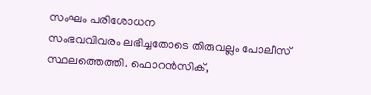സംഘം പരിശോധന
സംഭവവിവരം ലഭിച്ചതോടെ തിരുവല്ലം പോലീസ് സ്ഥലത്തെത്തി. ഫൊറൻസിക്,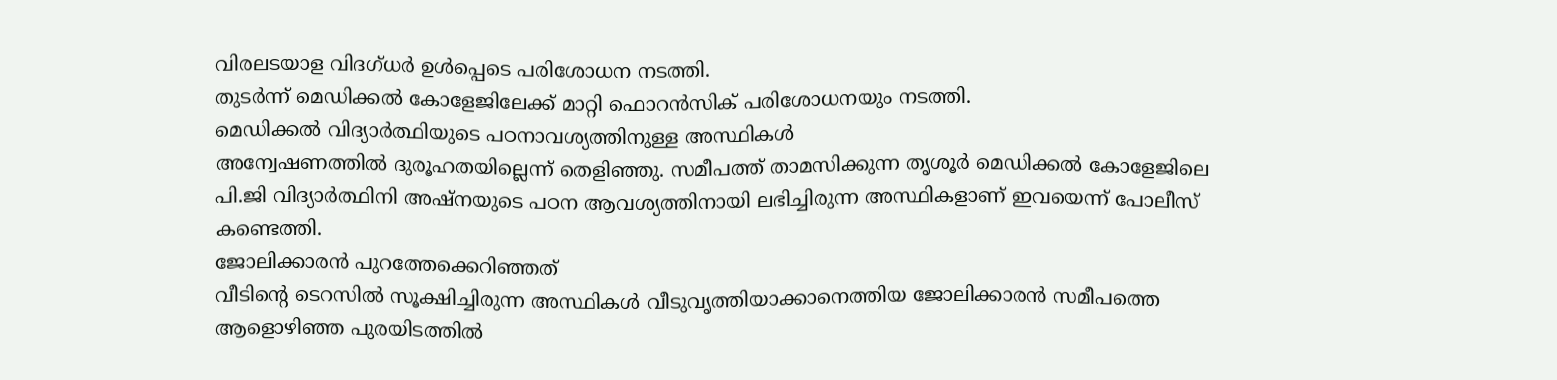വിരലടയാള വിദഗ്ധർ ഉൾപ്പെടെ പരിശോധന നടത്തി.
തുടർന്ന് മെഡിക്കൽ കോളേജിലേക്ക് മാറ്റി ഫൊറൻസിക് പരിശോധനയും നടത്തി.
മെഡിക്കൽ വിദ്യാർത്ഥിയുടെ പഠനാവശ്യത്തിനുള്ള അസ്ഥികൾ
അന്വേഷണത്തിൽ ദുരൂഹതയില്ലെന്ന് തെളിഞ്ഞു. സമീപത്ത് താമസിക്കുന്ന തൃശൂർ മെഡിക്കൽ കോളേജിലെ പി.ജി വിദ്യാർത്ഥിനി അഷ്നയുടെ പഠന ആവശ്യത്തിനായി ലഭിച്ചിരുന്ന അസ്ഥികളാണ് ഇവയെന്ന് പോലീസ് കണ്ടെത്തി.
ജോലിക്കാരൻ പുറത്തേക്കെറിഞ്ഞത്
വീടിന്റെ ടെറസിൽ സൂക്ഷിച്ചിരുന്ന അസ്ഥികൾ വീടുവൃത്തിയാക്കാനെത്തിയ ജോലിക്കാരൻ സമീപത്തെ ആളൊഴിഞ്ഞ പുരയിടത്തിൽ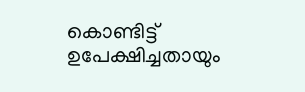കൊണ്ടിട്ട് ഉപേക്ഷിച്ചതായും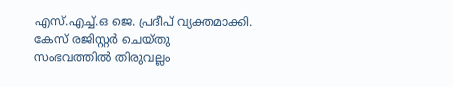എസ്.എച്ച്.ഒ ജെ. പ്രദീപ് വ്യക്തമാക്കി.
കേസ് രജിസ്റ്റർ ചെയ്തു
സംഭവത്തിൽ തിരുവല്ലം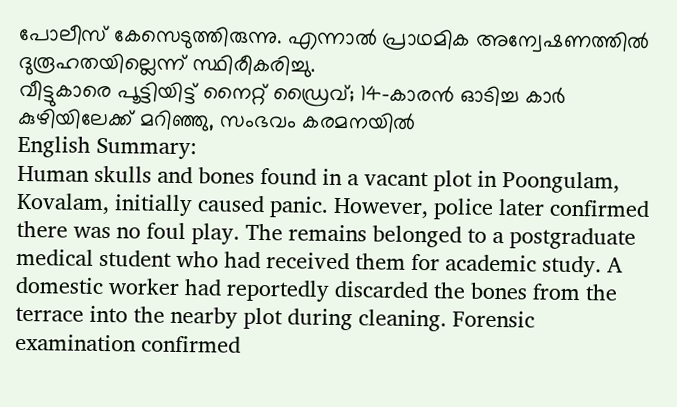പോലീസ് കേസെടുത്തിരുന്നു. എന്നാൽ പ്രാഥമിക അന്വേഷണത്തിൽ ദുരൂഹതയില്ലെന്ന് സ്ഥിരീകരിച്ചു.
വീട്ടുകാരെ പൂട്ടിയിട്ട് നൈറ്റ് ഡ്രൈവ്; 14-കാരൻ ഓടിച്ച കാർ കുഴിയിലേക്ക് മറിഞ്ഞു, സംഭവം കരമനയിൽ
English Summary:
Human skulls and bones found in a vacant plot in Poongulam, Kovalam, initially caused panic. However, police later confirmed there was no foul play. The remains belonged to a postgraduate medical student who had received them for academic study. A domestic worker had reportedly discarded the bones from the terrace into the nearby plot during cleaning. Forensic examination confirmed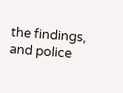the findings, and police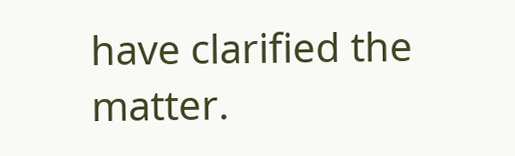have clarified the matter.